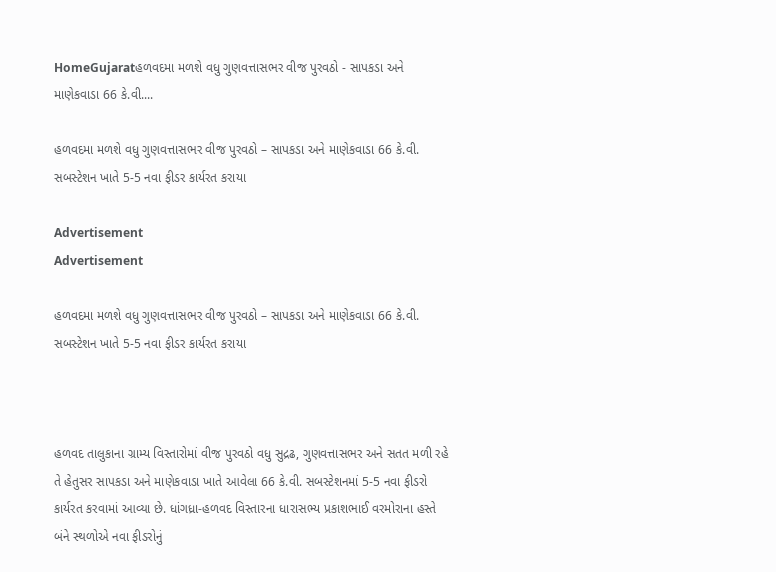HomeGujaratહળવદમા મળશે વધુ ગુણવત્તાસભર વીજ પુરવઠો - સાપકડા અને માણેકવાડા 66 કે.વી....

હળવદમા મળશે વધુ ગુણવત્તાસભર વીજ પુરવઠો – સાપકડા અને માણેકવાડા 66 કે.વી. સબસ્ટેશન ખાતે 5-5 નવા ફીડર કાર્યરત કરાયા

Advertisement
Advertisement

હળવદમા મળશે વધુ ગુણવત્તાસભર વીજ પુરવઠો – સાપકડા અને માણેકવાડા 66 કે.વી. સબસ્ટેશન ખાતે 5-5 નવા ફીડર કાર્યરત કરાયા



હળવદ તાલુકાના ગ્રામ્ય વિસ્તારોમાં વીજ પુરવઠો વધુ સુદ્રઢ, ગુણવત્તાસભર અને સતત મળી રહે તે હેતુસર સાપકડા અને માણેકવાડા ખાતે આવેલા 66 કે.વી. સબસ્ટેશનમાં 5-5 નવા ફીડરો કાર્યરત કરવામાં આવ્યા છે. ધાંગધ્રા-હળવદ વિસ્તારના ધારાસભ્ય પ્રકાશભાઈ વરમોરાના હસ્તે બંને સ્થળોએ નવા ફીડરોનું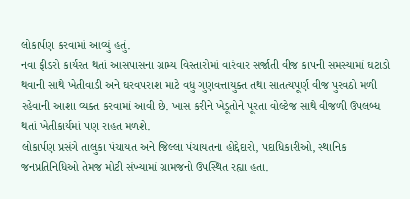લોકાર્પણ કરવામાં આવ્યું હતું.
નવા ફીડરો કાર્યરત થતાં આસપાસના ગ્રામ્ય વિસ્તારોમાં વારંવાર સર્જાતી વીજ કાપની સમસ્યામાં ઘટાડો થવાની સાથે ખેતીવાડી અને ઘરવપરાશ માટે વધુ ગુણવત્તાયુક્ત તથા સાતત્યપૂર્ણ વીજ પુરવઠો મળી રહેવાની આશા વ્યક્ત કરવામાં આવી છે. ખાસ કરીને ખેડૂતોને પૂરતા વોલ્ટેજ સાથે વીજળી ઉપલબ્ધ થતાં ખેતીકાર્યમાં પણ રાહત મળશે.
લોકાર્પણ પ્રસંગે તાલુકા પંચાયત અને જિલ્લા પંચાયતના હોદ્દેદારો, પદાધિકારીઓ, સ્થાનિક જનપ્રતિનિધિઓ તેમજ મોટી સંખ્યામાં ગ્રામજનો ઉપસ્થિત રહ્યા હતા.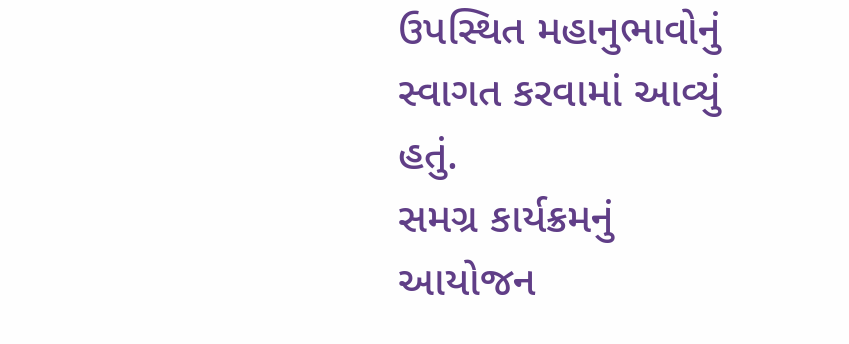ઉપસ્થિત મહાનુભાવોનું સ્વાગત કરવામાં આવ્યું હતું.
સમગ્ર કાર્યક્રમનું આયોજન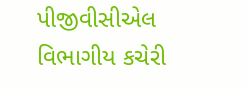પીજીવીસીએલ વિભાગીય કચેરી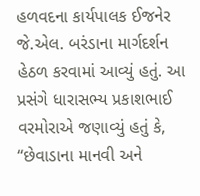હળવદના કાર્યપાલક ઈજનેર જે.એલ. બરંડાના માર્ગદર્શન હેઠળ કરવામાં આવ્યું હતું. આ પ્રસંગે ધારાસભ્ય પ્રકાશભાઈ વરમોરાએ જણાવ્યું હતું કે, “છેવાડાના માનવી અને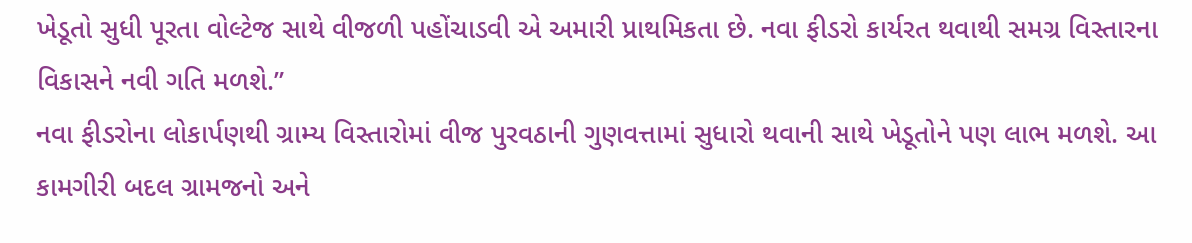ખેડૂતો સુધી પૂરતા વોલ્ટેજ સાથે વીજળી પહોંચાડવી એ અમારી પ્રાથમિકતા છે. નવા ફીડરો કાર્યરત થવાથી સમગ્ર વિસ્તારના વિકાસને નવી ગતિ મળશે.”
નવા ફીડરોના લોકાર્પણથી ગ્રામ્ય વિસ્તારોમાં વીજ પુરવઠાની ગુણવત્તામાં સુધારો થવાની સાથે ખેડૂતોને પણ લાભ મળશે. આ કામગીરી બદલ ગ્રામજનો અને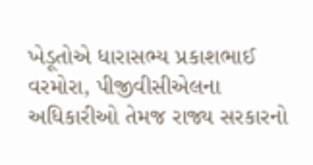ખેડૂતોએ ધારાસભ્ય પ્રકાશભાઈ વરમોરા, પીજીવીસીએલના અધિકારીઓ તેમજ રાજ્ય સરકારનો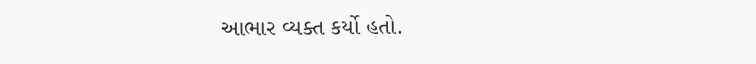આભાર વ્યક્ત કર્યો હતો.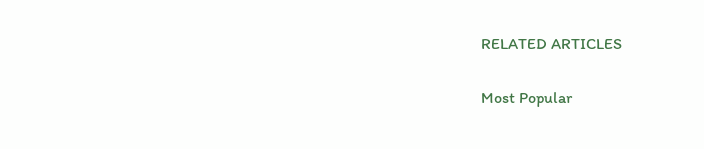RELATED ARTICLES

Most Popular